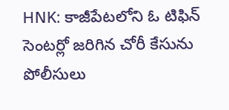HNK: కాజీపేటలోని ఓ టిఫిన్ సెంటర్లో జరిగిన చోరీ కేసును పోలీసులు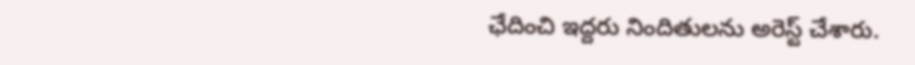ఛేదించి ఇద్దరు నిందితులను అరెస్ట్ చేశారు.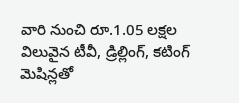వారి నుంచి రూ.1.05 లక్షల విలువైన టీవీ, డ్రిల్లింగ్, కటింగ్ మెషిన్లతో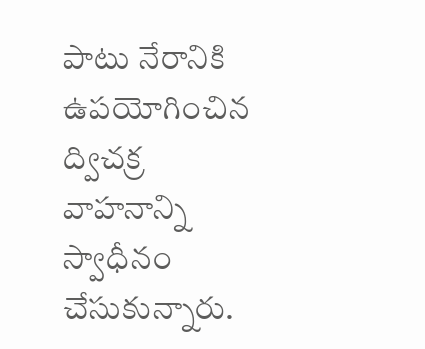పాటు నేరానికి ఉపయోగించిన ద్విచక్ర వాహనాన్ని స్వాధీనం చేసుకున్నారు.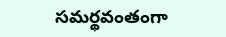సమర్థవంతంగా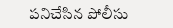పనిచేసిన పోలీసు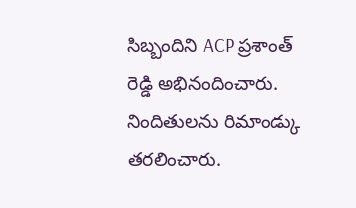సిబ్బందిని ACP ప్రశాంత్ రెడ్డి అభినందించారు. నిందితులను రిమాండ్కు తరలించారు.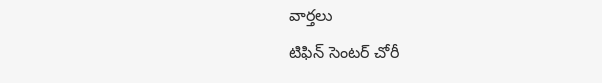వార్తలు
టిఫిన్ సెంటర్ చోరీ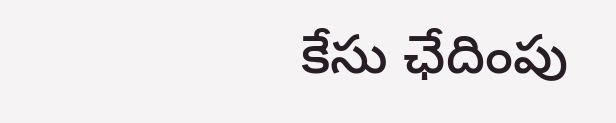కేసు ఛేదింపు